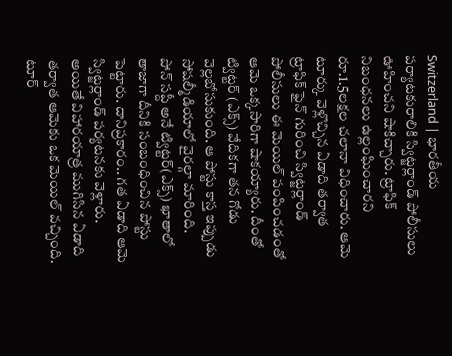Switzerland | భారతీయ పర్యాటకురాలికి స్విట్జర్లాండ్ పోలీసులు ఊహించని షాకిచ్చారు. ట్రాఫిక్ నిబంధనలు ఉల్లంఘించారని రూ.1.5లక్షల చలానా విధించారు. ఆమె టూర్కు వెళ్లొచ్చిన ఏడాది తర్వాత ట్రాఫిక్ ఫైన్ గురించి స్విట్జర్లాండ్ పోలీసులు ఈ మెయిల్ పంపించడంతో ఆమె ఒక్కసారిగా షాకయ్యారు. దీంతో ట్విట్టర్ (ఎక్స్) వేదికగా తన గోడు వెల్లబోసుకుంది. ఆ పోస్టు కాస్త ఇప్పుడు సోషల్మీడియాలో వైరల్గా మారింది.
పోన్ సప్దీ అనే ట్విట్టర్(ఎక్స్) ఖాతాలో తాజాగా దీనికి సంబంధించిన పోస్టు పెట్టారు. దానిప్రకారం.. గత ఏడాది ఆమె స్విట్జర్లాండ్ పర్యటనకు వెళ్లారు. అయితే విహారయాత్ర ముగిసిన ఏడాది తర్వాత ఆమెకు ఒక మెయిల్ వచ్చింది. టూర్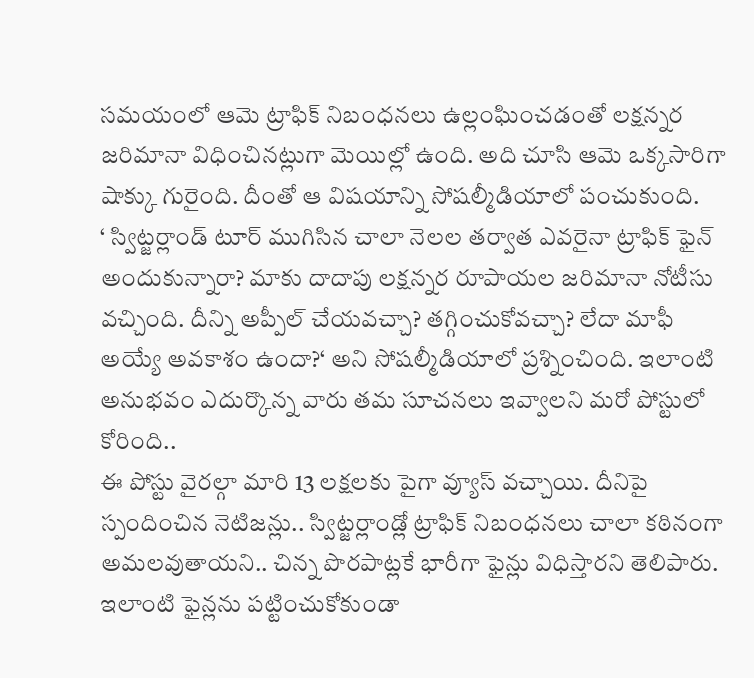సమయంలో ఆమె ట్రాఫిక్ నిబంధనలు ఉల్లంఘించడంతో లక్షన్నర జరిమానా విధించినట్లుగా మెయిల్లో ఉంది. అది చూసి ఆమె ఒక్కసారిగా షాక్కు గురైంది. దీంతో ఆ విషయాన్ని సోషల్మీడియాలో పంచుకుంది.
‘ స్విట్జర్లాండ్ టూర్ ముగిసిన చాలా నెలల తర్వాత ఎవరైనా ట్రాఫిక్ ఫైన్ అందుకున్నారా? మాకు దాదాపు లక్షన్నర రూపాయల జరిమానా నోటీసు వచ్చింది. దీన్ని అప్పీల్ చేయవచ్చా? తగ్గించుకోవచ్చా? లేదా మాఫీ అయ్యే అవకాశం ఉందా?‘ అని సోషల్మీడియాలో ప్రశ్నించింది. ఇలాంటి అనుభవం ఎదుర్కొన్న వారు తమ సూచనలు ఇవ్వాలని మరో పోస్టులో కోరింది..
ఈ పోస్టు వైరల్గా మారి 13 లక్షలకు పైగా వ్యూస్ వచ్చాయి. దీనిపై స్పందించిన నెటిజన్లు.. స్విట్జర్లాండ్లో ట్రాఫిక్ నిబంధనలు చాలా కఠినంగా అమలవుతాయని.. చిన్న పొరపాట్లకే భారీగా ఫైన్లు విధిస్తారని తెలిపారు. ఇలాంటి ఫైన్లను పట్టించుకోకుండా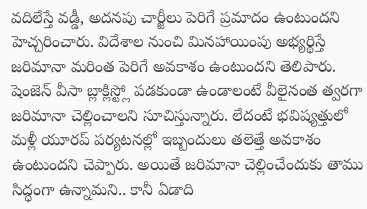వదిలేస్తే వడ్డీ, అదనపు చార్జీలు పెరిగే ప్రమాదం ఉంటుందని హెచ్చరించారు. విదేశాల నుంచి మినహాయింపు అభ్యర్థిస్తే జరిమానా మరింత పెరిగే అవకాశం ఉంటుందని తెలిపారు. షెంజెన్ వీసా బ్లాక్లిస్ట్లో పడకుండా ఉండాలంటే వీలైనంత త్వరగా జరిమానా చెల్లించాలని సూచిస్తున్నారు. లేదంటే భవిష్యత్తులో మళ్లీ యూరప్ పర్యటనల్లో ఇబ్బందులు తలెత్తే అవకాశం ఉంటుందని చెప్పారు. అయితే జరిమానా చెల్లించేందుకు తాము సిద్ధంగా ఉన్నామని.. కానీ ఏడాది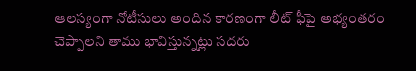ఆలస్యంగా నోటీసులు అందిన కారణంగా లీట్ ఫీపై అభ్యంతరం చెప్పాలని తాము భావిస్తున్నట్లు సదరు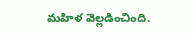మహిళ వెల్లడించింది.